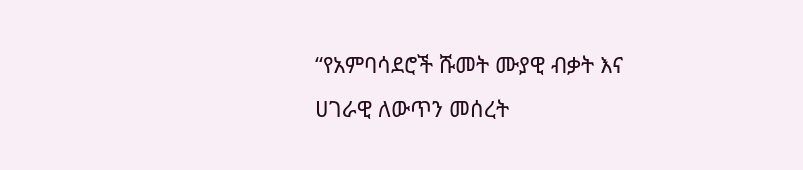“የአምባሳደሮች ሹመት ሙያዊ ብቃት እና ሀገራዊ ለውጥን መሰረት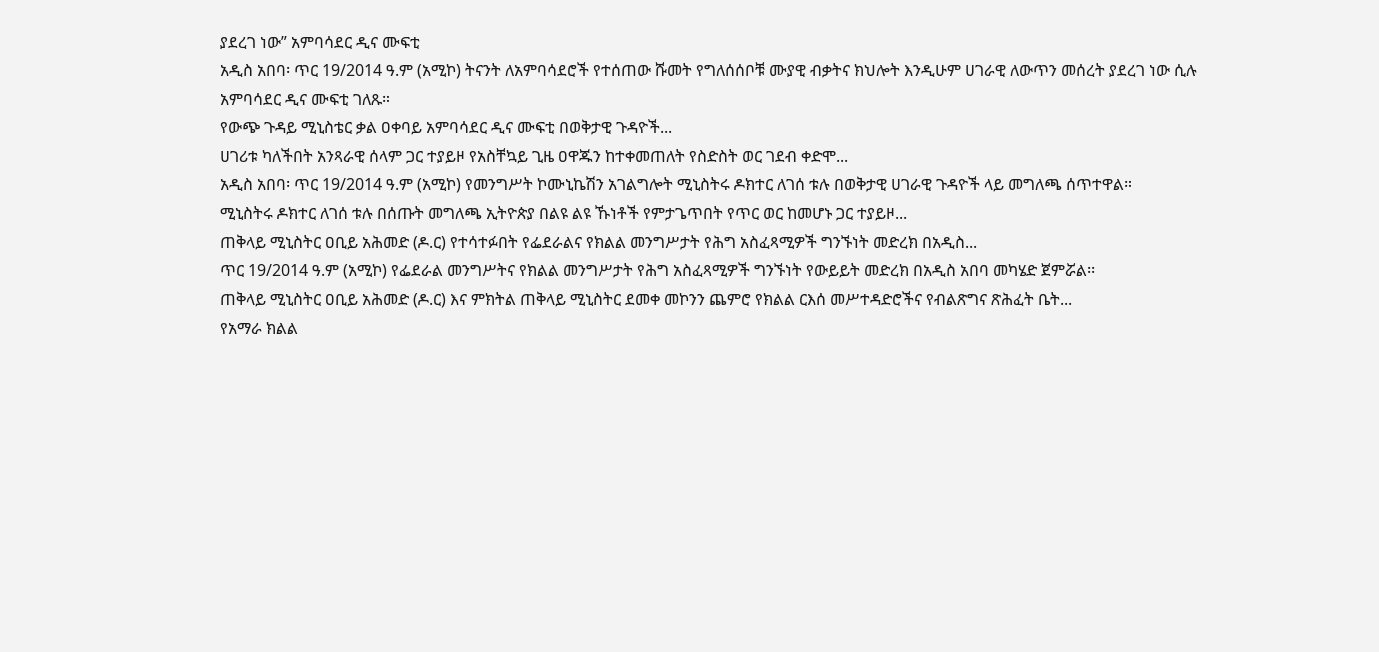ያደረገ ነው” አምባሳደር ዲና ሙፍቲ
አዲስ አበባ፡ ጥር 19/2014 ዓ.ም (አሚኮ) ትናንት ለአምባሳደሮች የተሰጠው ሹመት የግለሰሰቦቹ ሙያዊ ብቃትና ክህሎት እንዲሁም ሀገራዊ ለውጥን መሰረት ያደረገ ነው ሲሉ አምባሳደር ዲና ሙፍቲ ገለጹ።
የውጭ ጉዳይ ሚኒስቴር ቃል ዐቀባይ አምባሳደር ዲና ሙፍቲ በወቅታዊ ጉዳዮች...
ሀገሪቱ ካለችበት አንጻራዊ ሰላም ጋር ተያይዞ የአስቸኳይ ጊዜ ዐዋጁን ከተቀመጠለት የስድስት ወር ገደብ ቀድሞ...
አዲስ አበባ፡ ጥር 19/2014 ዓ.ም (አሚኮ) የመንግሥት ኮሙኒኬሽን አገልግሎት ሚኒስትሩ ዶክተር ለገሰ ቱሉ በወቅታዊ ሀገራዊ ጉዳዮች ላይ መግለጫ ሰጥተዋል።
ሚኒስትሩ ዶክተር ለገሰ ቱሉ በሰጡት መግለጫ ኢትዮጵያ በልዩ ልዩ ኹነቶች የምታጌጥበት የጥር ወር ከመሆኑ ጋር ተያይዞ...
ጠቅላይ ሚኒስትር ዐቢይ አሕመድ (ዶ.ር) የተሳተፉበት የፌደራልና የክልል መንግሥታት የሕግ አስፈጻሚዎች ግንኙነት መድረክ በአዲስ...
ጥር 19/2014 ዓ.ም (አሚኮ) የፌደራል መንግሥትና የክልል መንግሥታት የሕግ አስፈጻሚዎች ግንኙነት የውይይት መድረክ በአዲስ አበባ መካሄድ ጀምሯል፡፡
ጠቅላይ ሚኒስትር ዐቢይ አሕመድ (ዶ.ር) እና ምክትል ጠቅላይ ሚኒስትር ደመቀ መኮንን ጨምሮ የክልል ርእሰ መሥተዳድሮችና የብልጽግና ጽሕፈት ቤት...
የአማራ ክልል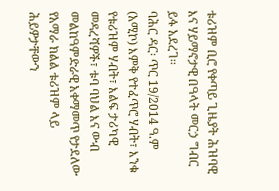ቱሪዝም ቢሮ የቀጣይ ጊዜያት ሕዝባዊ እና ሃይማኖታዊ በዓላት መርኃ ግብር ይፋ አደረገ፡፡
ባሕር ዳር፡ ጥር 19/2014 ዓ.ም (አሚኮ) እምቅ የተፈጥሮ ሃብት፣ እንቁ የቱሪዝም ሃብት፣ እልፍ ታሪካዊ መዳረሻዎች፣ ቱባ ባህል እና ውብ መልከዓምድራዊ አቀማመጥ የታደለው የአማራ ክልል ቱሪዝም ላይ ሕይዎታቸውን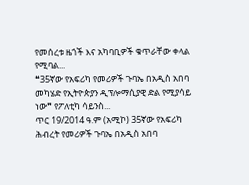የመሰረቱ ዜጎች እና አካባቢዎች ቁጥራቸው ቀላል የሚባል...
❝35ኛው የአፍሪካ የመሪዎች ጉባኤ በአዲስ አበባ መካሄድ የኢትዮጵያን ዲፕሎማሲያዊ ድል የሚያሳይ ነው❞ የፖለቲካ ሳይንስ...
ጥር 19/2014 ዓ.ም (አሚኮ) 35ኛው የአፍሪካ ሕብረት የመሪዎች ጉባኤ በአዲስ አበባ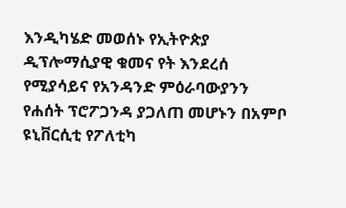እንዲካሄድ መወሰኑ የኢትዮጵያ ዲፕሎማሲያዊ ቁመና የት እንደረሰ የሚያሳይና የአንዳንድ ምዕራባውያንን የሐሰት ፕሮፖጋንዳ ያጋለጠ መሆኑን በአምቦ ዩኒቨርሲቲ የፖለቲካ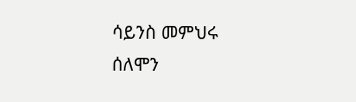ሳይንስ መምህሩ ሰለሞን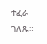ተፈራ ገለጹ።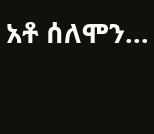አቶ ሰለሞን...